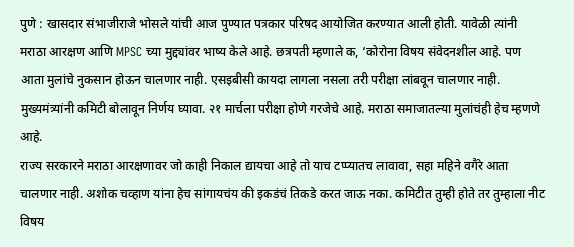पुणे : खासदार संभाजीराजे भोसले यांची आज पुण्यात पत्रकार परिषद आयोजित करण्यात आली होती. यावेळी त्यांनी मराठा आरक्षण आणि MPSC च्या मुद्द्यांवर भाष्य केले आहे. छत्रपती म्हणाले क, ‘कोरोना विषय संवेदनशील आहे. पण आता मुलांचे नुकसान होऊन चालणार नाही. एसइबीसी कायदा लागला नसला तरी परीक्षा लांबवून चालणार नाही. मुख्यमंत्र्यांनी कमिटी बोलावून निर्णय घ्यावा. २१ मार्चला परीक्षा होणे गरजेचे आहे. मराठा समाजातल्या मुलांचंही हेच म्हणणे आहे.
राज्य सरकारने मराठा आरक्षणावर जो काही निकाल द्यायचा आहे तो याच टप्प्यातच लावावा, सहा महिने वगैरे आता चालणार नाही. अशोक चव्हाण यांना हेच सांगायचंय की इकडंचं तिकडे करत जाऊ नका. कमिटीत तुम्ही होते तर तुम्हाला नीट विषय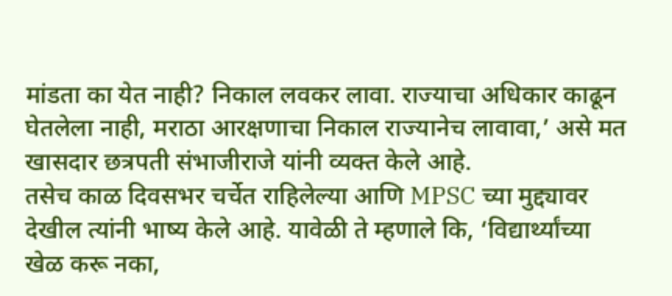मांडता का येत नाही? निकाल लवकर लावा. राज्याचा अधिकार काढून घेतलेला नाही, मराठा आरक्षणाचा निकाल राज्यानेच लावावा,’ असे मत खासदार छत्रपती संभाजीराजे यांनी व्यक्त केले आहे.
तसेच काळ दिवसभर चर्चेत राहिलेल्या आणि MPSC च्या मुद्द्यावर देखील त्यांनी भाष्य केले आहे. यावेळी ते म्हणाले कि, ‘विद्यार्थ्यांच्या खेळ करू नका,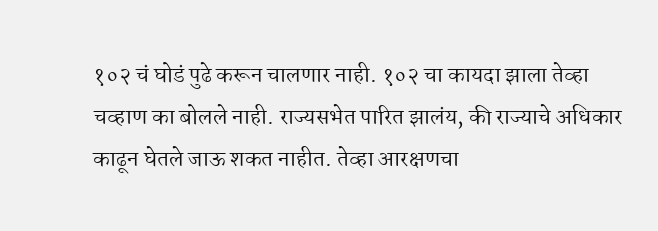१०२ चं घोडं पुढे करून चालणार नाही. १०२ चा कायदा झाला तेव्हा चव्हाण का बोलले नाही. राज्यसभेत पारित झालंय, की राज्याचे अधिकार काढून घेतले जाऊ शकत नाहीत. तेव्हा आरक्षणचा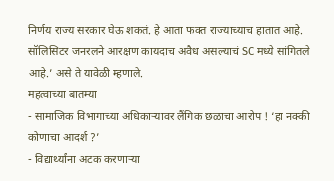निर्णय राज्य सरकार घेऊ शकतं. हे आता फक्त राज्याच्याच हातात आहे. सॉलिसिटर जनरलने आरक्षण कायदाच अवैध असल्याचं SC मध्ये सांगितले आहे.’ असे ते यावेळी म्हणाले.
महत्वाच्या बातम्या
- सामाजिक विभागाच्या अधिकाऱ्यावर लैंगिक छळाचा आरोप ! ‘हा नक्की कोणाचा आदर्श ?’
- विद्यार्थ्यांना अटक करणाऱ्या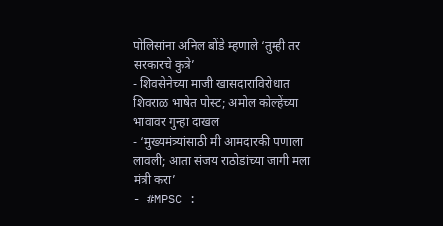पोलिसांना अनिल बोंडे म्हणाले ‘तुम्ही तर सरकारचे कुत्रे’
- शिवसेनेच्या माजी खासदाराविरोधात शिवराळ भाषेत पोस्ट; अमोल कोल्हेंच्या भावावर गुन्हा दाखल
- ‘मुख्यमंत्र्यांसाठी मी आमदारकी पणाला लावली; आता संजय राठोडांच्या जागी मला मंत्री करा’
- #MPSC :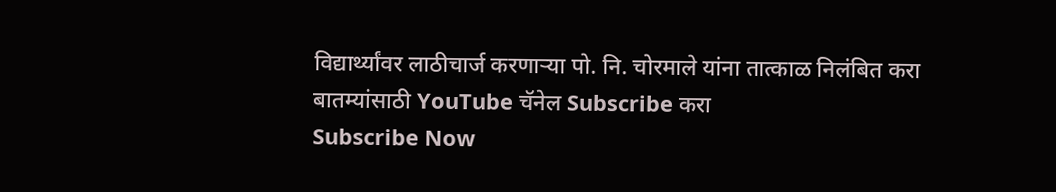विद्यार्थ्यांवर लाठीचार्ज करणाऱ्या पो. नि. चोरमाले यांना तात्काळ निलंबित करा
बातम्यांसाठी YouTube चॅनेल Subscribe करा
Subscribe Now